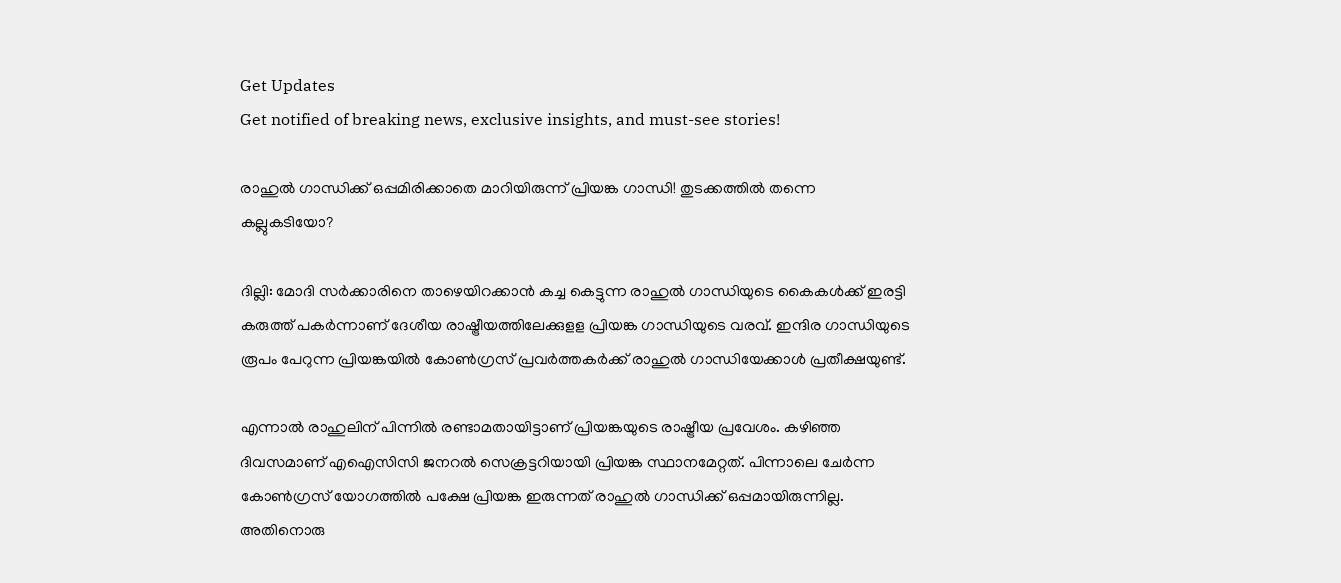Get Updates
Get notified of breaking news, exclusive insights, and must-see stories!

രാഹുൽ ഗാന്ധിക്ക് ഒപ്പമിരിക്കാതെ മാറിയിരുന്ന് പ്രിയങ്ക ഗാന്ധി! തുടക്കത്തിൽ തന്നെ കല്ലുകടിയോ?

ദില്ലി: മോദി സര്‍ക്കാരിനെ താഴെയിറക്കാന്‍ കച്ച കെട്ടുന്ന രാഹുല്‍ ഗാന്ധിയുടെ കൈകള്‍ക്ക് ഇരട്ടി കരുത്ത് പകര്‍ന്നാണ് ദേശീയ രാഷ്ട്രീയത്തിലേക്കുളള പ്രിയങ്ക ഗാന്ധിയുടെ വരവ്. ഇന്ദിര ഗാന്ധിയുടെ രൂപം പേറുന്ന പ്രിയങ്കയില്‍ കോണ്‍ഗ്രസ് പ്രവര്‍ത്തകര്‍ക്ക് രാഹുല്‍ ഗാന്ധിയേക്കാള്‍ പ്രതീക്ഷയുണ്ട്.

എന്നാല്‍ രാഹുലിന് പിന്നില്‍ രണ്ടാമതായിട്ടാണ് പ്രിയങ്കയുടെ രാഷ്ട്രീയ പ്രവേശം. കഴിഞ്ഞ ദിവസമാണ് എഐസിസി ജനറല്‍ സെക്രട്ടറിയായി പ്രിയങ്ക സ്ഥാനമേറ്റത്. പിന്നാലെ ചേര്‍ന്ന കോണ്‍ഗ്രസ് യോഗത്തില്‍ പക്ഷേ പ്രിയങ്ക ഇരുന്നത് രാഹുല്‍ ഗാന്ധിക്ക് ഒപ്പമായിരുന്നില്ല. അതിനൊരു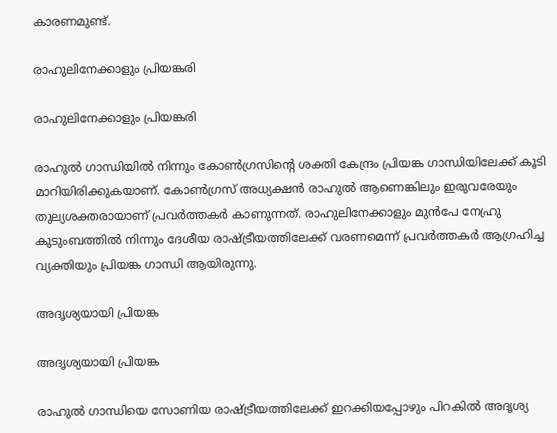കാരണമുണ്ട്.

രാഹുലിനേക്കാളും പ്രിയങ്കരി

രാഹുലിനേക്കാളും പ്രിയങ്കരി

രാഹുല്‍ ഗാന്ധിയില്‍ നിന്നും കോണ്‍ഗ്രസിന്റെ ശക്തി കേന്ദ്രം പ്രിയങ്ക ഗാന്ധിയിലേക്ക് കൂടി മാറിയിരിക്കുകയാണ്. കോണ്‍ഗ്രസ് അധ്യക്ഷന്‍ രാഹുല്‍ ആണെങ്കിലും ഇരുവരേയും തുല്യശക്തരായാണ് പ്രവര്‍ത്തകര്‍ കാണുന്നത്. രാഹുലിനേക്കാളും മുന്‍പേ നേഹ്രു കുടുംബത്തില്‍ നിന്നും ദേശീയ രാഷ്ട്രീയത്തിലേക്ക് വരണമെന്ന് പ്രവര്‍ത്തകര്‍ ആഗ്രഹിച്ച വ്യക്തിയും പ്രിയങ്ക ഗാന്ധി ആയിരുന്നു.

അദൃശ്യയായി പ്രിയങ്ക

അദൃശ്യയായി പ്രിയങ്ക

രാഹുല്‍ ഗാന്ധിയെ സോണിയ രാഷ്ട്രീയത്തിലേക്ക് ഇറക്കിയപ്പോഴും പിറകില്‍ അദൃശ്യ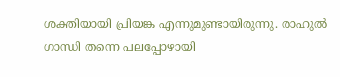ശക്തിയായി പ്രിയങ്ക എന്നുമുണ്ടായിരുന്നു. രാഹുല്‍ ഗാന്ധി തന്നെ പലപ്പോഴായി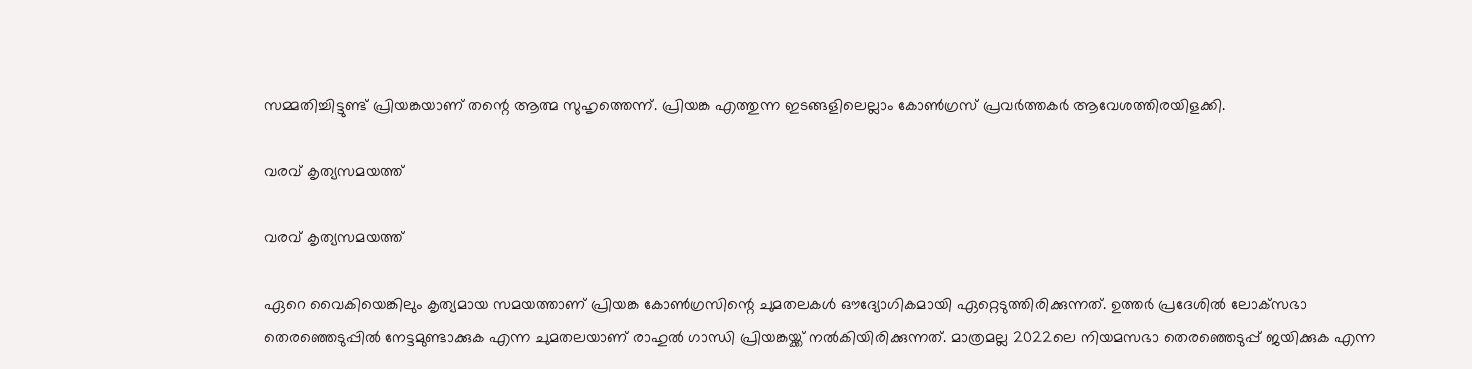സമ്മതിച്ചിട്ടുണ്ട് പ്രിയങ്കയാണ് തന്റെ ആത്മ സുഹൃത്തെന്ന്. പ്രിയങ്ക എത്തുന്ന ഇടങ്ങളിലെല്ലാം കോണ്‍ഗ്രസ് പ്രവര്‍ത്തകര്‍ ആവേശത്തിരയിളക്കി.

വരവ് കൃത്യസമയത്ത്

വരവ് കൃത്യസമയത്ത്

ഏറെ വൈകിയെങ്കിലും കൃത്യമായ സമയത്താണ് പ്രിയങ്ക കോണ്‍ഗ്രസിന്റെ ചുമതലകള്‍ ഔദ്യോഗികമായി ഏറ്റെടുത്തിരിക്കുന്നത്. ഉത്തര്‍ പ്രദേശില്‍ ലോക്‌സഭാ തെരഞ്ഞെടുപ്പില്‍ നേട്ടമുണ്ടാക്കുക എന്ന ചുമതലയാണ് രാഹുല്‍ ഗാന്ധി പ്രിയങ്കയ്ക്ക് നല്‍കിയിരിക്കുന്നത്. മാത്രമല്ല 2022ലെ നിയമസഭാ തെരഞ്ഞെടുപ്പ് ജയിക്കുക എന്ന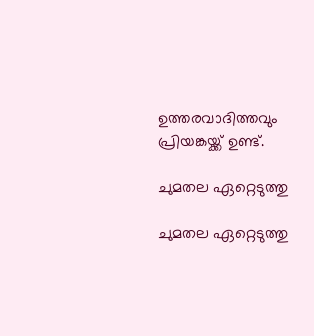ഉത്തരവാദിത്തവും പ്രിയങ്കയ്ക്ക് ഉണ്ട്.

ചുമതല ഏറ്റെടുത്തു

ചുമതല ഏറ്റെടുത്തു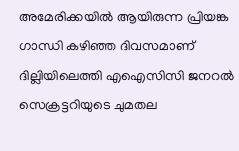അമേരിക്കയില്‍ ആയിരുന്ന പ്രിയങ്ക ഗാന്ധി കഴിഞ്ഞ ദിവസമാണ് ദില്ലിയിലെത്തി എഐസിസി ജനറല്‍ സെക്രട്ടറിയുടെ ചുമതല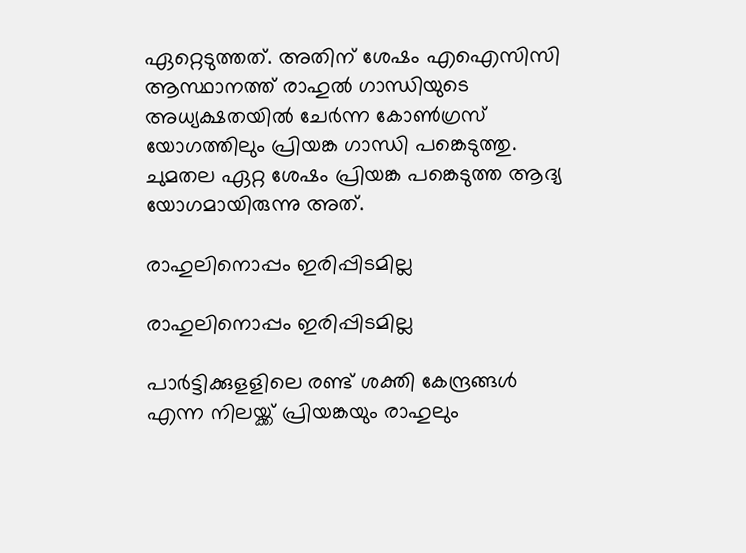ഏറ്റെടുത്തത്. അതിന് ശേഷം എഐസിസി ആസ്ഥാനത്ത് രാഹുല്‍ ഗാന്ധിയുടെ അധ്യക്ഷതയില്‍ ചേര്‍ന്ന കോണ്‍ഗ്രസ് യോഗത്തിലും പ്രിയങ്ക ഗാന്ധി പങ്കെടുത്തു. ചുമതല ഏറ്റ ശേഷം പ്രിയങ്ക പങ്കെടുത്ത ആദ്യ യോഗമായിരുന്നു അത്.

രാഹുലിനൊപ്പം ഇരിപ്പിടമില്ല

രാഹുലിനൊപ്പം ഇരിപ്പിടമില്ല

പാര്‍ട്ടിക്കുളളിലെ രണ്ട് ശക്തി കേന്ദ്രങ്ങള്‍ എന്ന നിലയ്ക്ക് പ്രിയങ്കയും രാഹുലും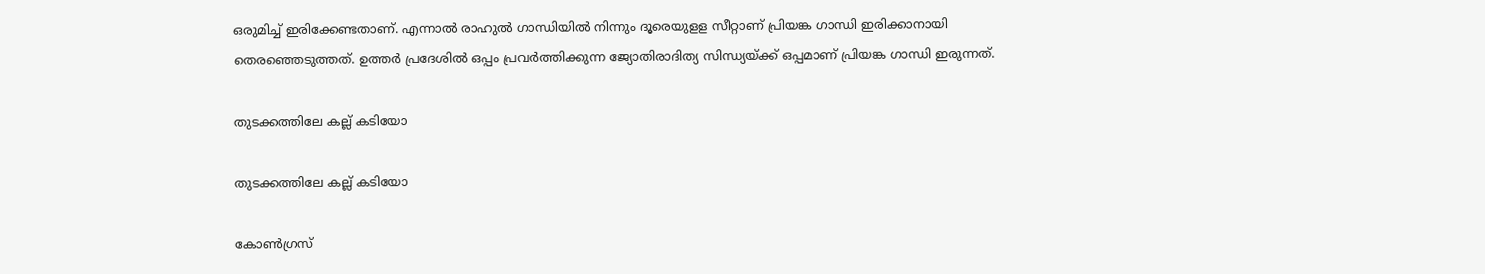ഒരുമിച്ച് ഇരിക്കേണ്ടതാണ്. എന്നാല്‍ രാഹുല്‍ ഗാന്ധിയില്‍ നിന്നും ദൂരെയുളള സീറ്റാണ് പ്രിയങ്ക ഗാന്ധി ഇരിക്കാനായി തെരഞ്ഞെടുത്തത്. ഉത്തര്‍ പ്രദേശില്‍ ഒപ്പം പ്രവര്‍ത്തിക്കുന്ന ജ്യോതിരാദിത്യ സിന്ധ്യയ്ക്ക് ഒപ്പമാണ് പ്രിയങ്ക ഗാന്ധി ഇരുന്നത്.

തുടക്കത്തിലേ കല്ല് കടിയോ

തുടക്കത്തിലേ കല്ല് കടിയോ

കോണ്‍ഗ്രസ്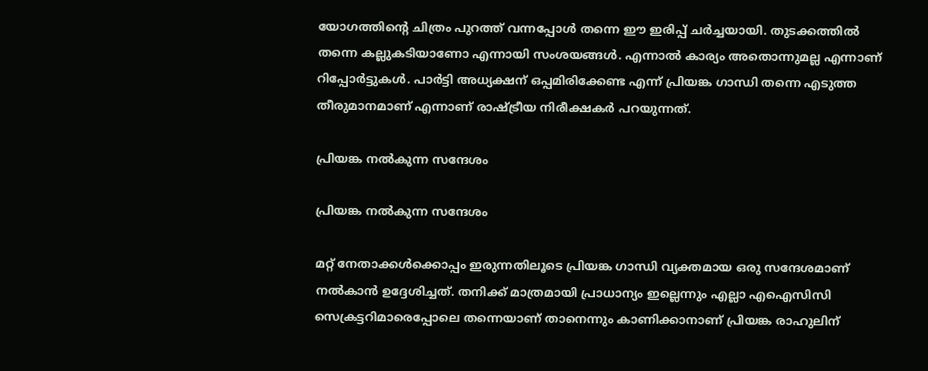യോഗത്തിന്റെ ചിത്രം പുറത്ത് വന്നപ്പോള്‍ തന്നെ ഈ ഇരിപ്പ് ചര്‍ച്ചയായി. തുടക്കത്തില്‍ തന്നെ കല്ലുകടിയാണോ എന്നായി സംശയങ്ങള്‍. എന്നാല്‍ കാര്യം അതൊന്നുമല്ല എന്നാണ് റിപ്പോര്‍ട്ടുകള്‍. പാര്‍ട്ടി അധ്യക്ഷന് ഒപ്പമിരിക്കേണ്ട എന്ന് പ്രിയങ്ക ഗാന്ധി തന്നെ എടുത്ത തീരുമാനമാണ് എന്നാണ് രാഷ്ട്രീയ നിരീക്ഷകര്‍ പറയുന്നത്.

പ്രിയങ്ക നൽകുന്ന സന്ദേശം

പ്രിയങ്ക നൽകുന്ന സന്ദേശം

മറ്റ് നേതാക്കള്‍ക്കൊപ്പം ഇരുന്നതിലൂടെ പ്രിയങ്ക ഗാന്ധി വ്യക്തമായ ഒരു സന്ദേശമാണ് നല്‍കാന്‍ ഉദ്ദേശിച്ചത്. തനിക്ക് മാത്രമായി പ്രാധാന്യം ഇല്ലെന്നും എല്ലാ എഐസിസി സെക്രട്ടറിമാരെപ്പോലെ തന്നെയാണ് താനെന്നും കാണിക്കാനാണ് പ്രിയങ്ക രാഹുലിന്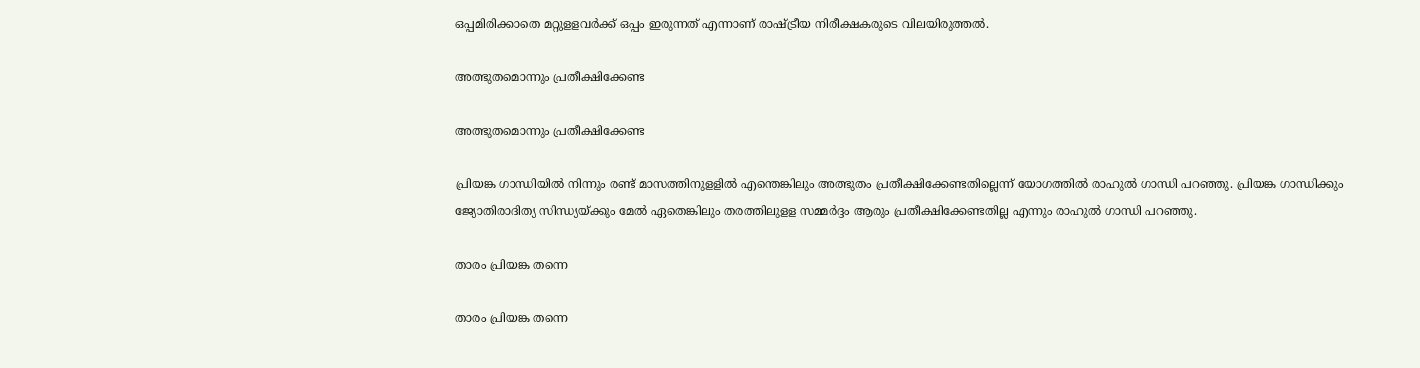ഒപ്പമിരിക്കാതെ മറ്റുളളവര്‍ക്ക് ഒപ്പം ഇരുന്നത് എന്നാണ് രാഷ്ട്രീയ നിരീക്ഷകരുടെ വിലയിരുത്തല്‍.

അത്ഭുതമൊന്നും പ്രതീക്ഷിക്കേണ്ട

അത്ഭുതമൊന്നും പ്രതീക്ഷിക്കേണ്ട

പ്രിയങ്ക ഗാന്ധിയില്‍ നിന്നും രണ്ട് മാസത്തിനുളളില്‍ എന്തെങ്കിലും അത്ഭുതം പ്രതീക്ഷിക്കേണ്ടതില്ലെന്ന് യോഗത്തില്‍ രാഹുല്‍ ഗാന്ധി പറഞ്ഞു. പ്രിയങ്ക ഗാന്ധിക്കും ജ്യോതിരാദിത്യ സിന്ധ്യയ്ക്കും മേല്‍ ഏതെങ്കിലും തരത്തിലുളള സമ്മര്‍ദ്ദം ആരും പ്രതീക്ഷിക്കേണ്ടതില്ല എന്നും രാഹുല്‍ ഗാന്ധി പറഞ്ഞു.

താരം പ്രിയങ്ക തന്നെ

താരം പ്രിയങ്ക തന്നെ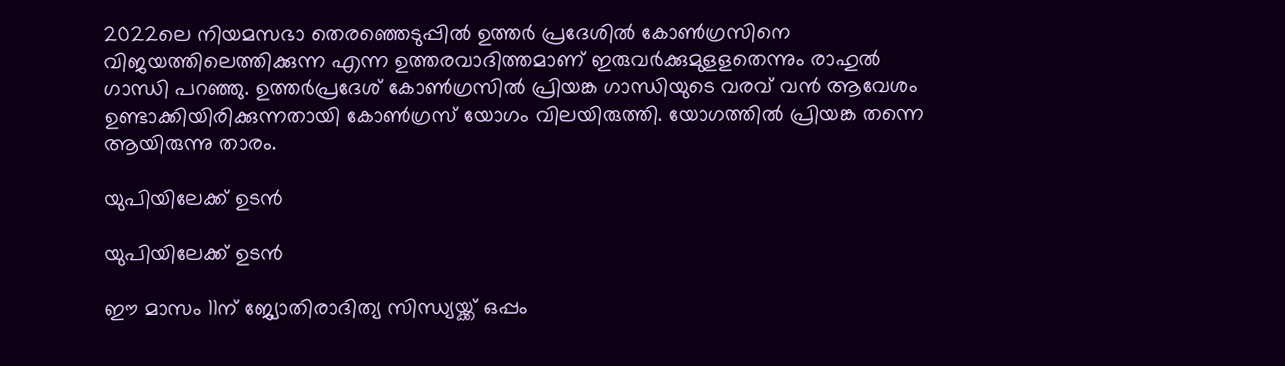2022ലെ നിയമസഭാ തെരഞ്ഞെടുപ്പില്‍ ഉത്തര്‍ പ്രദേശില്‍ കോണ്‍ഗ്രസിനെ വിജയത്തിലെത്തിക്കുന്ന എന്ന ഉത്തരവാദിത്തമാണ് ഇരുവര്‍ക്കുമുളളതെന്നും രാഹുല്‍ ഗാന്ധി പറഞ്ഞു. ഉത്തര്‍പ്രദേശ് കോണ്‍ഗ്രസില്‍ പ്രിയങ്ക ഗാന്ധിയുടെ വരവ് വന്‍ ആവേശം ഉണ്ടാക്കിയിരിക്കുന്നതായി കോണ്‍ഗ്രസ് യോഗം വിലയിരുത്തി. യോഗത്തില്‍ പ്രിയങ്ക തന്നെ ആയിരുന്നു താരം.

യുപിയിലേക്ക് ഉടൻ

യുപിയിലേക്ക് ഉടൻ

ഈ മാസം 11ന് ജ്യോതിരാദിത്യ സിന്ധ്യയ്ക്ക് ഒപ്പം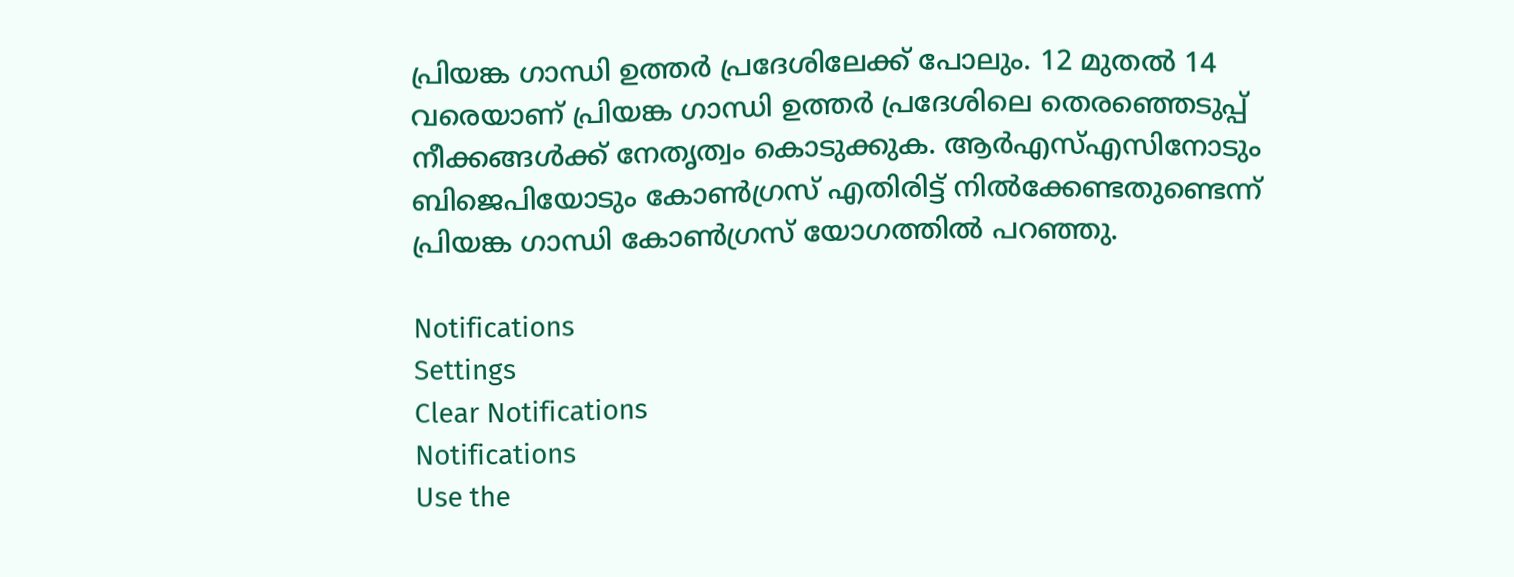പ്രിയങ്ക ഗാന്ധി ഉത്തര്‍ പ്രദേശിലേക്ക് പോലും. 12 മുതല്‍ 14 വരെയാണ് പ്രിയങ്ക ഗാന്ധി ഉത്തര്‍ പ്രദേശിലെ തെരഞ്ഞെടുപ്പ് നീക്കങ്ങള്‍ക്ക് നേതൃത്വം കൊടുക്കുക. ആര്‍എസ്എസിനോടും ബിജെപിയോടും കോണ്‍ഗ്രസ് എതിരിട്ട് നില്‍ക്കേണ്ടതുണ്ടെന്ന് പ്രിയങ്ക ഗാന്ധി കോണ്‍ഗ്രസ് യോഗത്തില്‍ പറഞ്ഞു.

Notifications
Settings
Clear Notifications
Notifications
Use the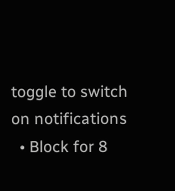toggle to switch on notifications
  • Block for 8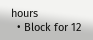hours
  • Block for 12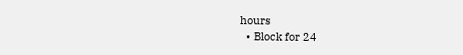hours
  • Block for 24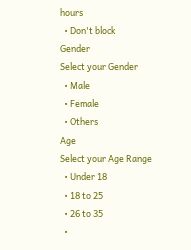hours
  • Don't block
Gender
Select your Gender
  • Male
  • Female
  • Others
Age
Select your Age Range
  • Under 18
  • 18 to 25
  • 26 to 35
  •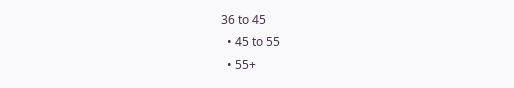36 to 45
  • 45 to 55
  • 55+